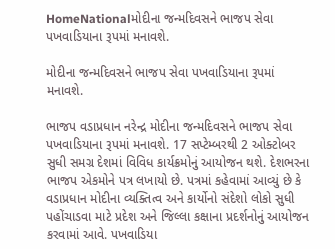HomeNationalમોદીના જન્મદિવસને ભાજપ સેવા પખવાડિયાના રૂપમાં મનાવશે.

મોદીના જન્મદિવસને ભાજપ સેવા પખવાડિયાના રૂપમાં મનાવશે.

ભાજપ વડાપ્રધાન નરેન્દ્ર મોદીના જન્મદિવસને ભાજપ સેવા પખવાડિયાના રૂપમાં મનાવશે. 17 સપ્ટેમ્બરથી 2 ઓક્ટોબર સુધી સમગ્ર દેશમાં વિવિધ કાર્યક્રમોનું આયોજન થશે. દેશભરના ભાજપ એકમોને પત્ર લખાયો છે. પત્રમાં કહેવામાં આવ્યું છે કે વડાપ્રધાન મોદીના વ્યક્તિત્વ અને કાર્યોનો સંદેશો લોકો સુધી પહોંચાડવા માટે પ્રદેશ અને જિલ્લા કક્ષાના પ્રદર્શનોનું આયોજન કરવામાં આવે. પખવાડિયા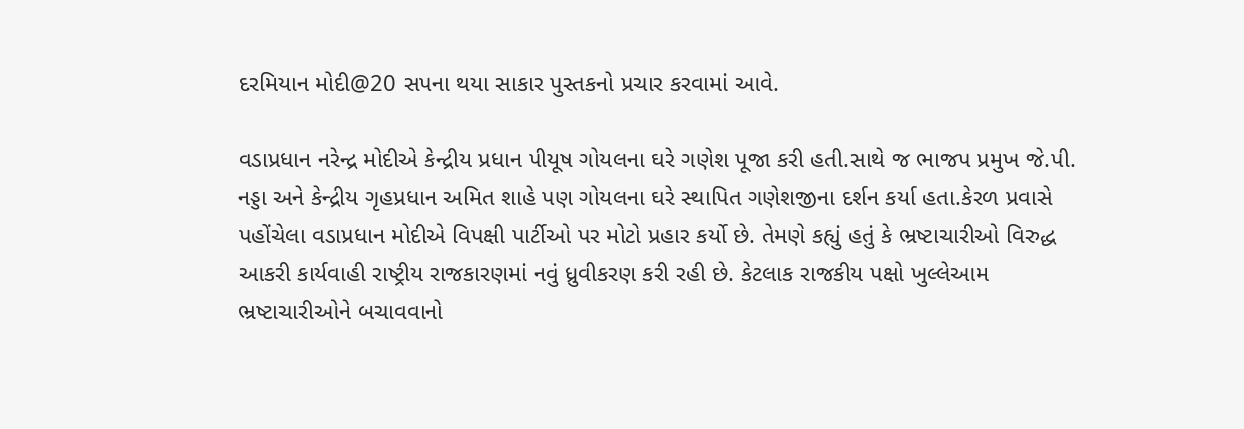દરમિયાન મોદી@20 સપના થયા સાકાર પુસ્તકનો પ્રચાર કરવામાં આવે.

વડાપ્રધાન નરેન્દ્ર મોદીએ કેન્દ્રીય પ્રધાન પીયૂષ ગોયલના ઘરે ગણેશ પૂજા કરી હતી.સાથે જ ભાજપ પ્રમુખ જે.પી. નડ્ડા અને કેન્દ્રીય ગૃહપ્રધાન અમિત શાહે પણ ગોયલના ઘરે સ્થાપિત ગણેશજીના દર્શન કર્યા હતા.કેરળ પ્રવાસે પહોંચેલા વડાપ્રધાન મોદીએ વિપક્ષી પાર્ટીઓ પર મોટો પ્રહાર કર્યો છે. તેમણે કહ્યું હતું કે ભ્રષ્ટાચારીઓ વિરુદ્ધ આકરી કાર્યવાહી રાષ્ટ્રીય રાજકારણમાં નવું ધ્રુવીકરણ કરી રહી છે. કેટલાક રાજકીય પક્ષો ખુલ્લેઆમ ભ્રષ્ટાચારીઓને બચાવવાનો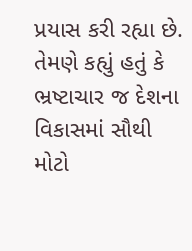પ્રયાસ કરી રહ્યા છે. તેમણે કહ્યું હતું કે ભ્રષ્ટાચાર જ દેશના વિકાસમાં સૌથી મોટો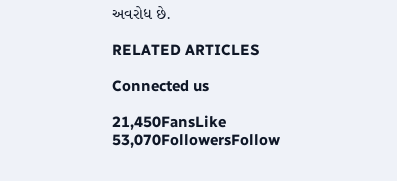અવરોધ છે.

RELATED ARTICLES

Connected us

21,450FansLike
53,070FollowersFollow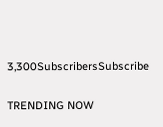3,300SubscribersSubscribe

TRENDING NOW